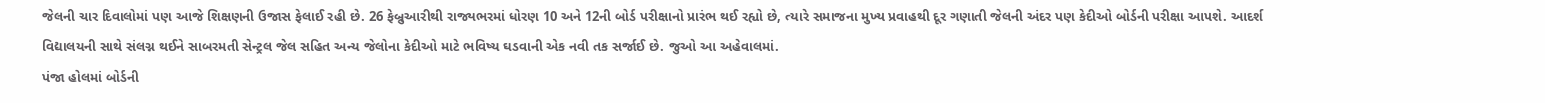જેલની ચાર દિવાલોમાં પણ આજે શિક્ષણની ઉજાસ ફેલાઈ રહી છે. 26 ફેબ્રુઆરીથી રાજ્યભરમાં ધોરણ 10 અને 12ની બોર્ડ પરીક્ષાનો પ્રારંભ થઈ રહ્યો છે, ત્યારે સમાજના મુખ્ય પ્રવાહથી દૂર ગણાતી જેલની અંદર પણ કેદીઓ બોર્ડની પરીક્ષા આપશે. આદર્શ વિદ્યાલયની સાથે સંલગ્ન થઈને સાબરમતી સેન્ટ્રલ જેલ સહિત અન્ય જેલોના કેદીઓ માટે ભવિષ્ય ઘડવાની એક નવી તક સર્જાઈ છે. જુઓ આ અહેવાલમાં.
પંજા હોલમાં બોર્ડની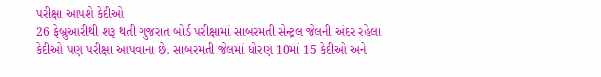પરીક્ષા આપશે કેદીઓ
26 ફેબ્રુઆરીથી શરૂ થતી ગુજરાત બોર્ડ પરીક્ષામાં સાબરમતી સેન્ટ્રલ જેલની અંદર રહેલા કેદીઓ પણ પરીક્ષા આપવાના છે. સાબરમતી જેલમાં ધોરણ 10માં 15 કેદીઓ અને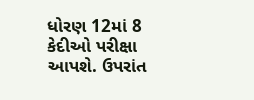ધોરણ 12માં 8 કેદીઓ પરીક્ષા આપશે. ઉપરાંત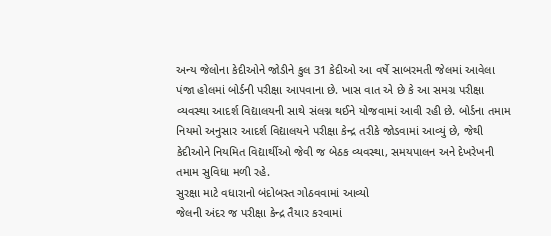અન્ય જેલોના કેદીઓને જોડીને કુલ 31 કેદીઓ આ વર્ષે સાબરમતી જેલમાં આવેલા પંજા હોલમાં બોર્ડની પરીક્ષા આપવાના છે. ખાસ વાત એ છે કે આ સમગ્ર પરીક્ષા વ્યવસ્થા આદર્શ વિદ્યાલયની સાથે સંલગ્ન થઈને યોજવામાં આવી રહી છે. બોર્ડના તમામ નિયમો અનુસાર આદર્શ વિદ્યાલયને પરીક્ષા કેન્દ્ર તરીકે જોડવામાં આવ્યું છે, જેથી કેદીઓને નિયમિત વિદ્યાર્થીઓ જેવી જ બેઠક વ્યવસ્થા, સમયપાલન અને દેખરેખની તમામ સુવિધા મળી રહે.
સુરક્ષા માટે વધારાનો બંદોબસ્ત ગોઠવવામાં આવ્યો
જેલની અંદર જ પરીક્ષા કેન્દ્ર તૈયાર કરવામાં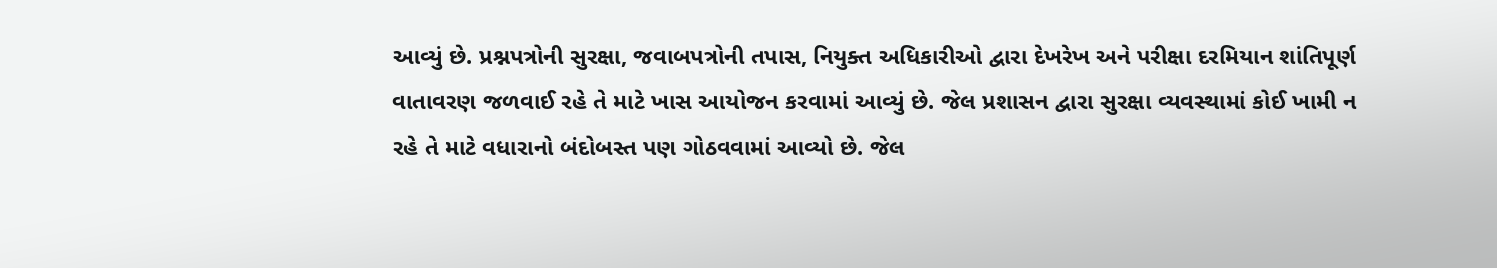આવ્યું છે. પ્રશ્નપત્રોની સુરક્ષા, જવાબપત્રોની તપાસ, નિયુક્ત અધિકારીઓ દ્વારા દેખરેખ અને પરીક્ષા દરમિયાન શાંતિપૂર્ણ વાતાવરણ જળવાઈ રહે તે માટે ખાસ આયોજન કરવામાં આવ્યું છે. જેલ પ્રશાસન દ્વારા સુરક્ષા વ્યવસ્થામાં કોઈ ખામી ન રહે તે માટે વધારાનો બંદોબસ્ત પણ ગોઠવવામાં આવ્યો છે. જેલ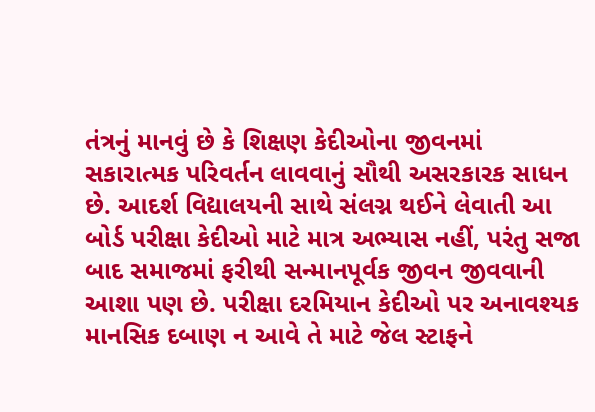તંત્રનું માનવું છે કે શિક્ષણ કેદીઓના જીવનમાં સકારાત્મક પરિવર્તન લાવવાનું સૌથી અસરકારક સાધન છે. આદર્શ વિદ્યાલયની સાથે સંલગ્ન થઈને લેવાતી આ બોર્ડ પરીક્ષા કેદીઓ માટે માત્ર અભ્યાસ નહીં, પરંતુ સજા બાદ સમાજમાં ફરીથી સન્માનપૂર્વક જીવન જીવવાની આશા પણ છે. પરીક્ષા દરમિયાન કેદીઓ પર અનાવશ્યક માનસિક દબાણ ન આવે તે માટે જેલ સ્ટાફને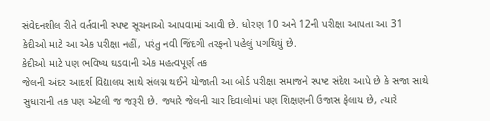સંવેદનશીલ રીતે વર્તવાની સ્પષ્ટ સૂચનાઓ આપવામાં આવી છે. ધોરણ 10 અને 12ની પરીક્ષા આપતા આ 31 કેદીઓ માટે આ એક પરીક્ષા નહીં, પરંતુ નવી જિંદગી તરફનો પહેલું પગથિયું છે.
કેદીઓ માટે પણ ભવિષ્ય ઘડવાની એક મહત્વપૂર્ણ તક
જેલની અંદર આદર્શ વિદ્યાલય સાથે સંલગ્ન થઈને યોજાતી આ બોર્ડ પરીક્ષા સમાજને સ્પષ્ટ સંદેશ આપે છે કે સજા સાથે સુધારાની તક પણ એટલી જ જરૂરી છે. જ્યારે જેલની ચાર દિવાલોમાં પણ શિક્ષણની ઉજાસ ફેલાય છે, ત્યારે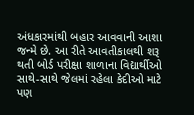અંધકારમાંથી બહાર આવવાની આશા જન્મે છે. આ રીતે આવતીકાલથી શરૂ થતી બોર્ડ પરીક્ષા શાળાના વિદ્યાર્થીઓ સાથે-સાથે જેલમાં રહેલા કેદીઓ માટે પણ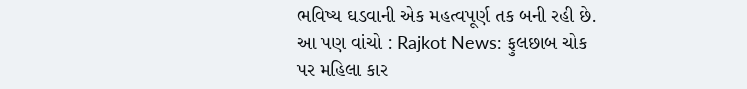ભવિષ્ય ઘડવાની એક મહત્વપૂર્ણ તક બની રહી છે.
આ પણ વાંચો : Rajkot News: ફુલછાબ ચોક પર મહિલા કાર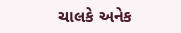ચાલકે અનેક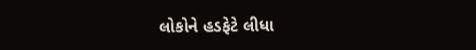લોકોને હડફેટે લીધા